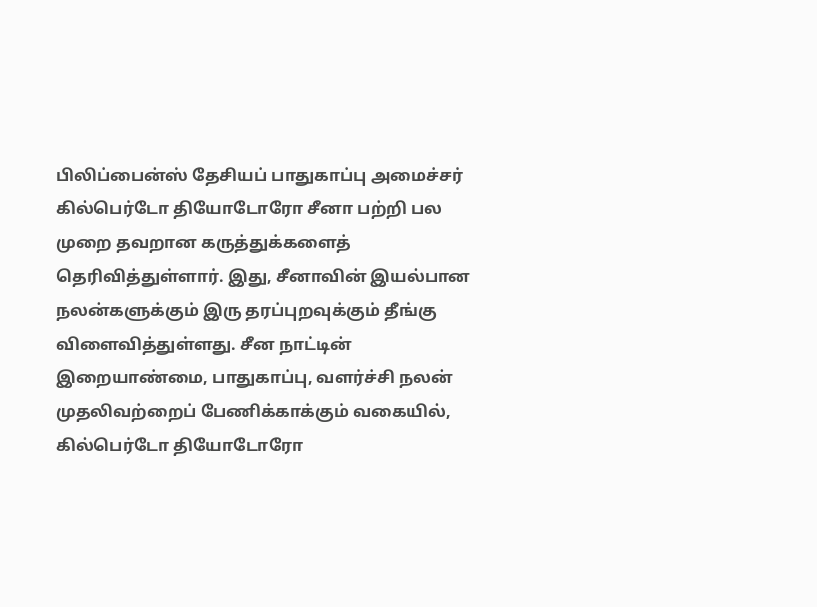பிலிப்பைன்ஸ் தேசியப் பாதுகாப்பு அமைச்சர் கில்பெர்டோ தியோடோரோ சீனா பற்றி பல முறை தவறான கருத்துக்களைத் தெரிவித்துள்ளார். இது, சீனாவின் இயல்பான நலன்களுக்கும் இரு தரப்புறவுக்கும் தீங்கு விளைவித்துள்ளது. சீன நாட்டின் இறையாண்மை, பாதுகாப்பு, வளர்ச்சி நலன் முதலிவற்றைப் பேணிக்காக்கும் வகையில், கில்பெர்டோ தியோடோரோ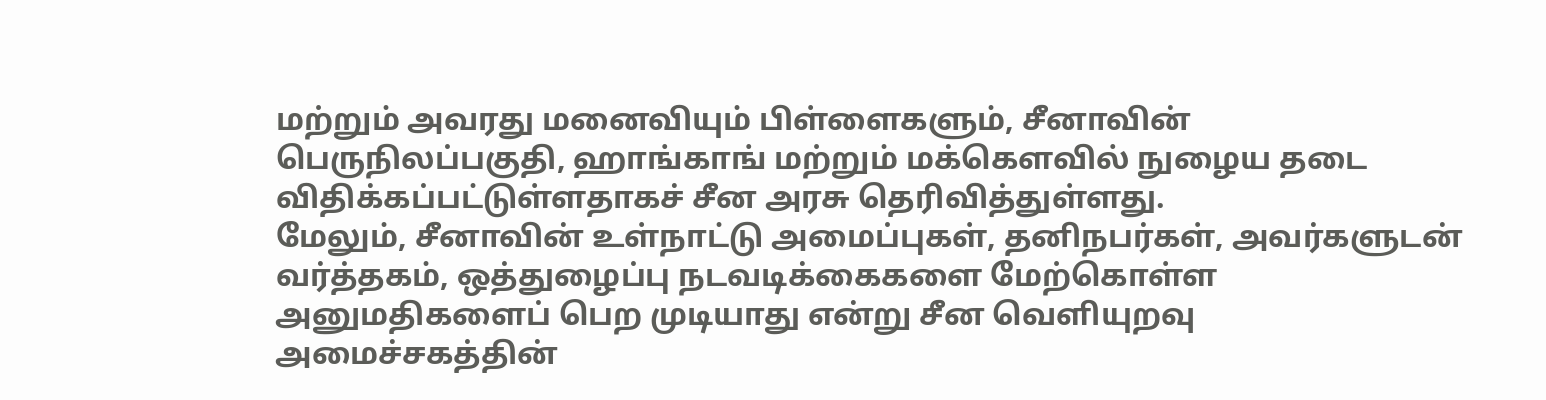மற்றும் அவரது மனைவியும் பிள்ளைகளும், சீனாவின் பெருநிலப்பகுதி, ஹாங்காங் மற்றும் மக்கௌவில் நுழைய தடை விதிக்கப்பட்டுள்ளதாகச் சீன அரசு தெரிவித்துள்ளது.
மேலும், சீனாவின் உள்நாட்டு அமைப்புகள், தனிநபர்கள், அவர்களுடன் வர்த்தகம், ஒத்துழைப்பு நடவடிக்கைகளை மேற்கொள்ள அனுமதிகளைப் பெற முடியாது என்று சீன வெளியுறவு அமைச்சகத்தின்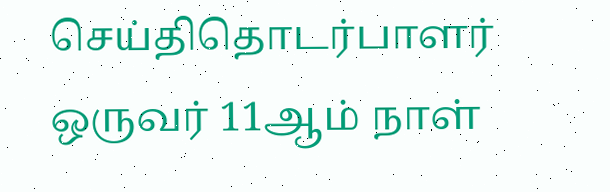செய்திதொடர்பாளர் ஒருவர் 11ஆம் நாள்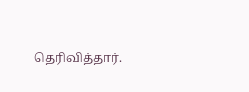தெரிவித்தார்.